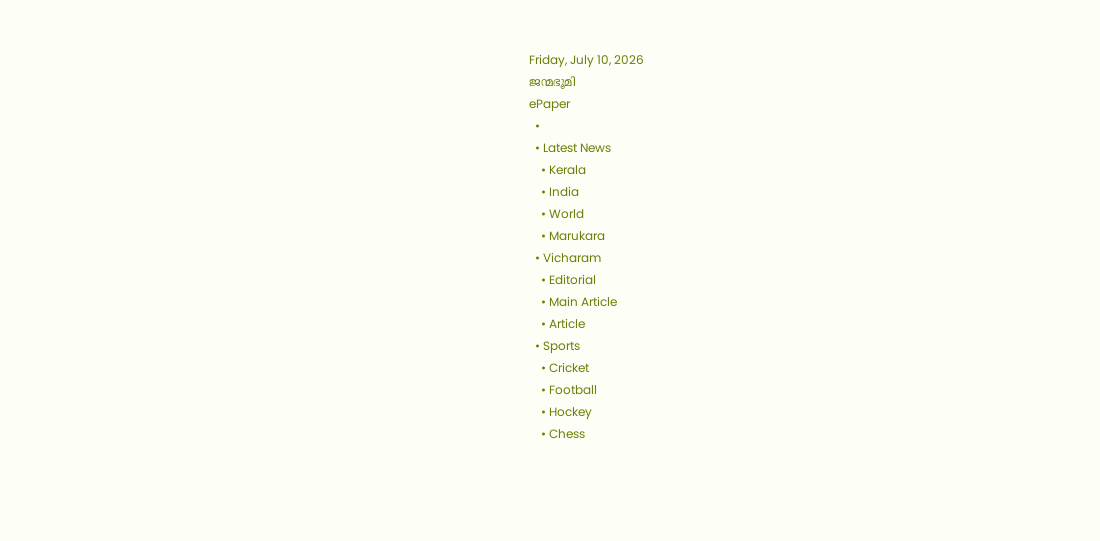Friday, July 10, 2026
ജന്മഭൂമി
ePaper
  •
  • Latest News
    • Kerala
    • India
    • World
    • Marukara
  • Vicharam
    • Editorial
    • Main Article
    • Article
  • Sports
    • Cricket
    • Football
    • Hockey
    • Chess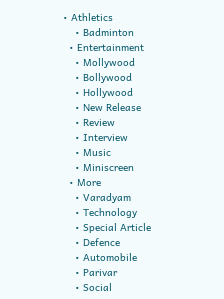• Athletics
    • Badminton
  • Entertainment
    • Mollywood
    • Bollywood
    • Hollywood
    • New Release
    • Review
    • Interview
    • Music
    • Miniscreen
  • More
    • Varadyam
    • Technology
    • Special Article
    • Defence
    • Automobile
    • Parivar
    • Social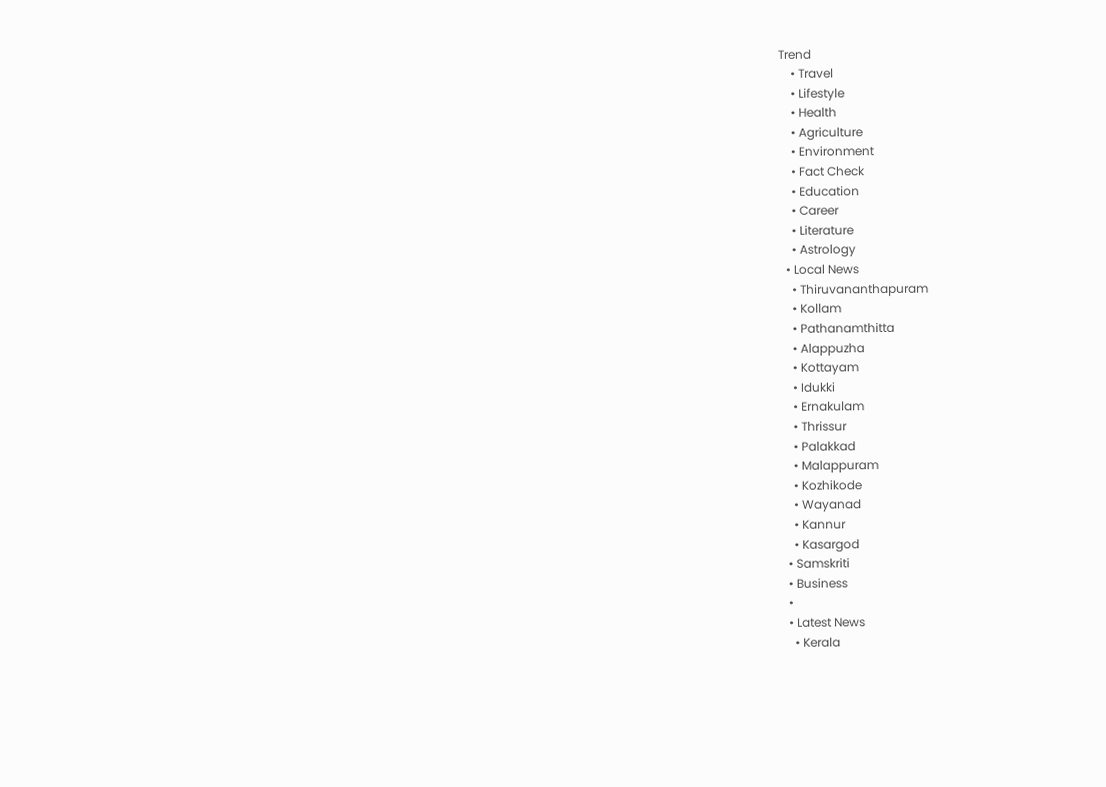Trend
    • Travel
    • Lifestyle
    • Health
    • Agriculture
    • Environment
    • Fact Check
    • Education
    • Career
    • Literature
    • Astrology
  • Local News
    • Thiruvananthapuram
    • Kollam
    • Pathanamthitta
    • Alappuzha
    • Kottayam
    • Idukki
    • Ernakulam
    • Thrissur
    • Palakkad
    • Malappuram
    • Kozhikode
    • Wayanad
    • Kannur
    • Kasargod
  • Samskriti
  • Business
  •
  • Latest News
    • Kerala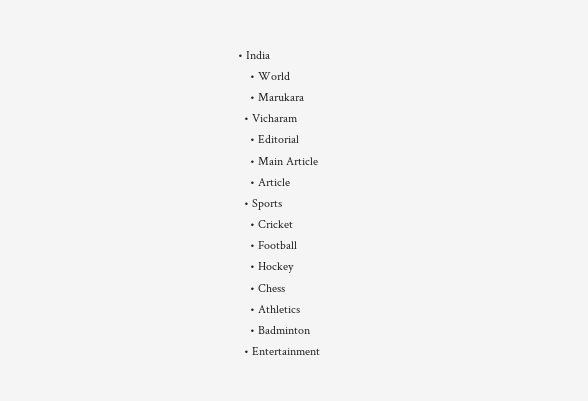• India
    • World
    • Marukara
  • Vicharam
    • Editorial
    • Main Article
    • Article
  • Sports
    • Cricket
    • Football
    • Hockey
    • Chess
    • Athletics
    • Badminton
  • Entertainment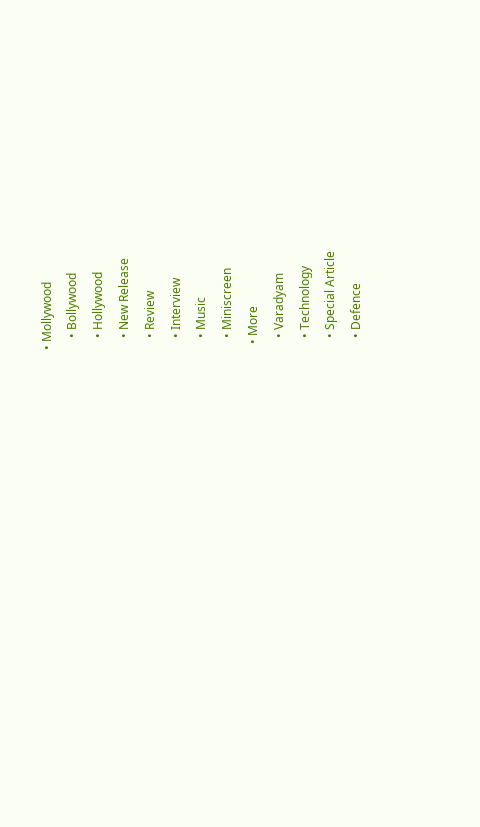• Mollywood
    • Bollywood
    • Hollywood
    • New Release
    • Review
    • Interview
    • Music
    • Miniscreen
  • More
    • Varadyam
    • Technology
    • Special Article
    • Defence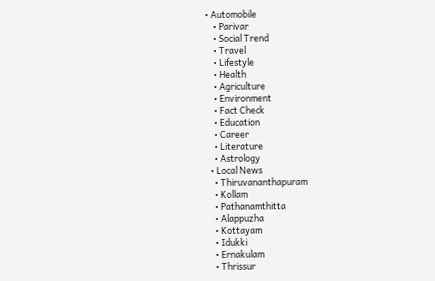• Automobile
    • Parivar
    • Social Trend
    • Travel
    • Lifestyle
    • Health
    • Agriculture
    • Environment
    • Fact Check
    • Education
    • Career
    • Literature
    • Astrology
  • Local News
    • Thiruvananthapuram
    • Kollam
    • Pathanamthitta
    • Alappuzha
    • Kottayam
    • Idukki
    • Ernakulam
    • Thrissur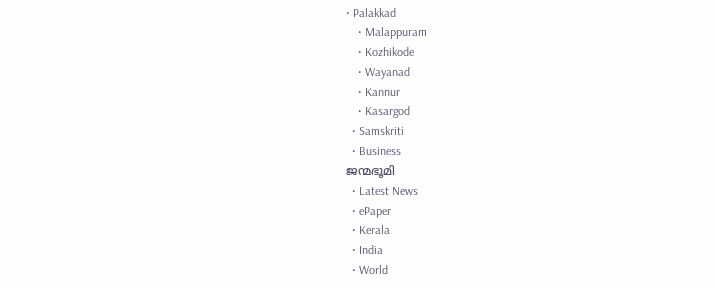• Palakkad
    • Malappuram
    • Kozhikode
    • Wayanad
    • Kannur
    • Kasargod
  • Samskriti
  • Business
ജന്മഭൂമി
  • Latest News
  • ePaper
  • Kerala
  • India
  • World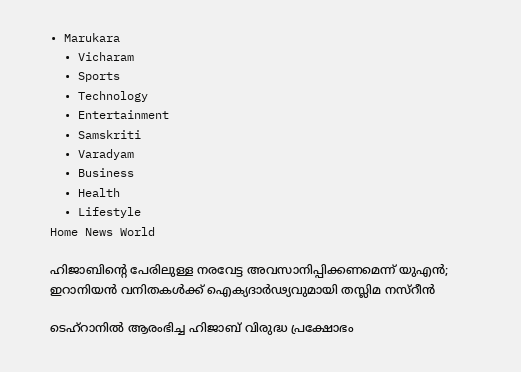• Marukara
  • Vicharam
  • Sports
  • Technology
  • Entertainment
  • Samskriti
  • Varadyam
  • Business
  • Health
  • Lifestyle
Home News World

ഹിജാബിന്റെ പേരിലുള്ള നരവേട്ട അവസാനിപ്പിക്കണമെന്ന് യുഎന്‍; ഇറാനിയന്‍ വനിതകള്‍ക്ക് ഐക്യദാര്‍ഢ്യവുമായി തസ്ലിമ നസ്‌റീന്‍

ടെഹ്‌റാനില്‍ ആരംഭിച്ച ഹിജാബ് വിരുദ്ധ പ്രക്ഷോഭം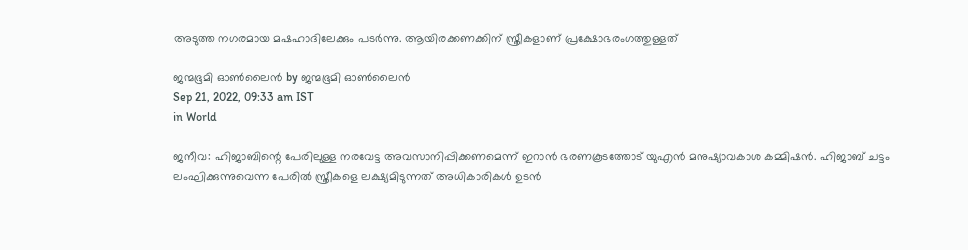അടുത്ത നഗരമായ മഷഹാദിലേക്കും പടര്‍ന്നു. ആയിരക്കണക്കിന് സ്ത്രീകളാണ് പ്രക്ഷോഭരംഗത്തുള്ളത്

ജന്മഭൂമി ഓണ്‍ലൈന്‍ by ജന്മഭൂമി ഓണ്‍ലൈന്‍
Sep 21, 2022, 09:33 am IST
in World

ജനീവ: ഹിജാബിന്റെ പേരിലുള്ള നരവേട്ട അവസാനിപ്പിക്കണമെന്ന് ഇറാന്‍ ഭരണകൂടത്തോട് യുഎന്‍ മനുഷ്യാവകാശ കമ്മിഷന്‍. ഹിജാബ് ചട്ടം ലംഘിക്കുന്നുവെന്ന പേരില്‍ സ്ത്രീകളെ ലക്ഷ്യമിടുന്നത് അധികാരികള്‍ ഉടന്‍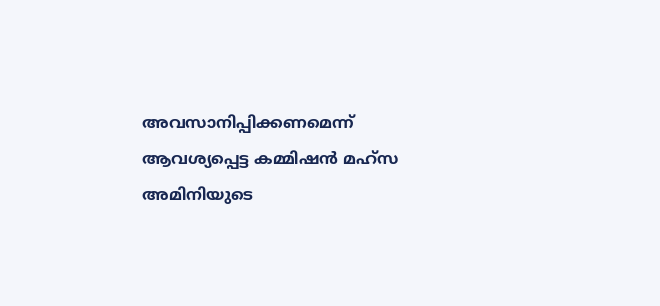അവസാനിപ്പിക്കണമെന്ന് ആവശ്യപ്പെട്ട കമ്മിഷന്‍ മഹ്‌സ അമിനിയുടെ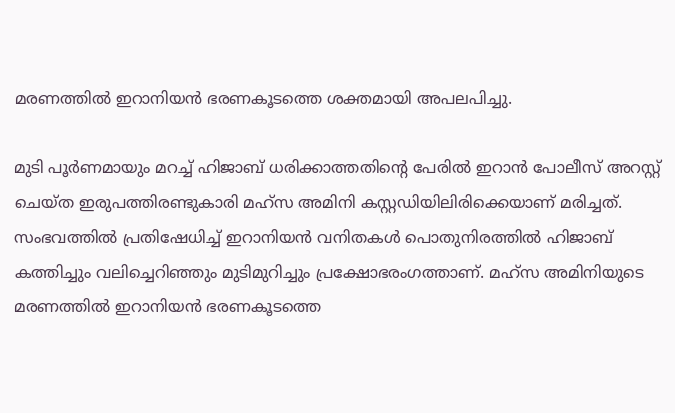മരണത്തില്‍ ഇറാനിയന്‍ ഭരണകൂടത്തെ ശക്തമായി അപലപിച്ചു.

മുടി പൂര്‍ണമായും മറച്ച് ഹിജാബ് ധരിക്കാത്തതിന്റെ പേരില്‍ ഇറാന്‍ പോലീസ് അറസ്റ്റ് ചെയ്ത ഇരുപത്തിരണ്ടുകാരി മഹ്‌സ അമിനി കസ്റ്റഡിയിലിരിക്കെയാണ് മരിച്ചത്. സംഭവത്തില്‍ പ്രതിഷേധിച്ച് ഇറാനിയന്‍ വനിതകള്‍ പൊതുനിരത്തില്‍ ഹിജാബ് കത്തിച്ചും വലിച്ചെറിഞ്ഞും മുടിമുറിച്ചും പ്രക്ഷോഭരംഗത്താണ്. മഹ്‌സ അമിനിയുടെ മരണത്തില്‍ ഇറാനിയന്‍ ഭരണകൂടത്തെ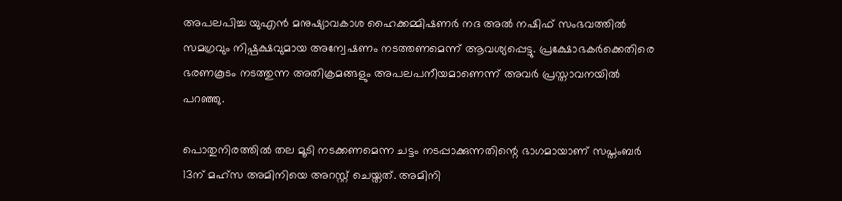അപലപിച്ച യുഎന്‍ മനുഷ്യാവകാശ ഹൈക്കമ്മിഷണര്‍ നദ അല്‍ നഷിഫ് സംഭവത്തില്‍ സമഗ്രവും നിഷ്പക്ഷവുമായ അന്വേഷണം നടത്തണമെന്ന് ആവശ്യപ്പെട്ടു. പ്രക്ഷോഭകര്‍ക്കെതിരെ ഭരണകൂടം നടത്തുന്ന അതിക്രമങ്ങളും അപലപനീയമാണെന്ന് അവര്‍ പ്രസ്താവനയില്‍ പറഞ്ഞു.

പൊതുനിരത്തില്‍ തല മൂടി നടക്കണമെന്ന ചട്ടം നടപ്പാക്കുന്നതിന്റെ ഭാഗമായാണ് സപ്തംബര്‍ 13ന് മഹ്‌സ അമിനിയെ അറസ്റ്റ് ചെയ്തത്. അമിനി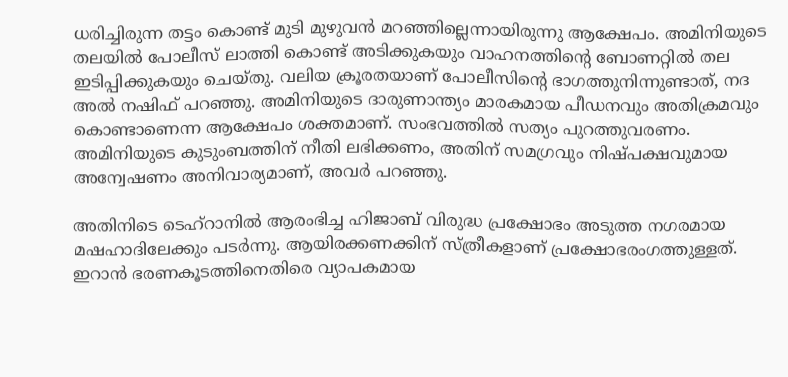ധരിച്ചിരുന്ന തട്ടം കൊണ്ട് മുടി മുഴുവന്‍ മറഞ്ഞില്ലെന്നായിരുന്നു ആക്ഷേപം. അമിനിയുടെ തലയില്‍ പോലീസ് ലാത്തി കൊണ്ട് അടിക്കുകയും വാഹനത്തിന്റെ ബോണറ്റില്‍ തല ഇടിപ്പിക്കുകയും ചെയ്തു. വലിയ ക്രൂരതയാണ് പോലീസിന്റെ ഭാഗത്തുനിന്നുണ്ടാത്, നദ അല്‍ നഷിഫ് പറഞ്ഞു. അമിനിയുടെ ദാരുണാന്ത്യം മാരകമായ പീഡനവും അതിക്രമവും കൊണ്ടാണെന്ന ആക്ഷേപം ശക്തമാണ്. സംഭവത്തില്‍ സത്യം പുറത്തുവരണം. അമിനിയുടെ കുടുംബത്തിന് നീതി ലഭിക്കണം, അതിന് സമഗ്രവും നിഷ്പക്ഷവുമായ അന്വേഷണം അനിവാര്യമാണ്, അവര്‍ പറഞ്ഞു.

അതിനിടെ ടെഹ്‌റാനില്‍ ആരംഭിച്ച ഹിജാബ് വിരുദ്ധ പ്രക്ഷോഭം അടുത്ത നഗരമായ മഷഹാദിലേക്കും പടര്‍ന്നു. ആയിരക്കണക്കിന് സ്ത്രീകളാണ് പ്രക്ഷോഭരംഗത്തുള്ളത്. ഇറാന്‍ ഭരണകൂടത്തിനെതിരെ വ്യാപകമായ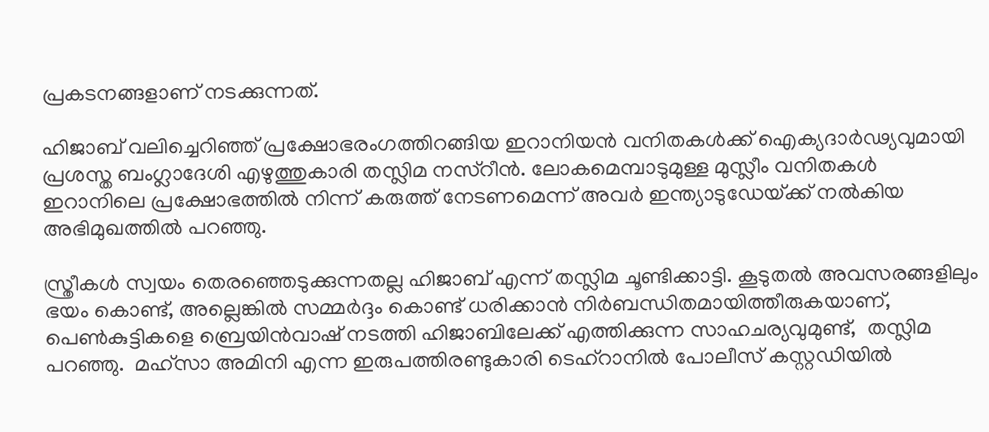പ്രകടനങ്ങളാണ് നടക്കുന്നത്.

ഹിജാബ് വലിച്ചെറിഞ്ഞ് പ്രക്ഷോഭരംഗത്തിറങ്ങിയ ഇറാനിയന്‍ വനിതകള്‍ക്ക് ഐക്യദാര്‍ഢ്യവുമായി പ്രശസ്ത ബംഗ്ലാദേശി എഴുത്തുകാരി തസ്ലിമ നസ്‌റീന്‍. ലോകമെമ്പാടുമുള്ള മുസ്ലീം വനിതകള്‍ ഇറാനിലെ പ്രക്ഷോഭത്തില്‍ നിന്ന് കരുത്ത് നേടണമെന്ന് അവര്‍ ഇന്ത്യാടുഡേയ്‌ക്ക് നല്‍കിയ അഭിമുഖത്തില്‍ പറഞ്ഞു.

സ്ത്രീകള്‍ സ്വയം തെരഞ്ഞെടുക്കുന്നതല്ല ഹിജാബ് എന്ന് തസ്ലിമ ചൂണ്ടിക്കാട്ടി. കൂടുതല്‍ അവസരങ്ങളിലും ഭയം കൊണ്ട്, അല്ലെങ്കില്‍ സമ്മര്‍ദ്ദം കൊണ്ട് ധരിക്കാന്‍ നിര്‍ബന്ധിതമായിത്തീരുകയാണ്, പെണ്‍കുട്ടികളെ ബ്രെയിന്‍വാഷ് നടത്തി ഹിജാബിലേക്ക് എത്തിക്കുന്ന സാഹചര്യവുമുണ്ട്,  തസ്ലിമ പറഞ്ഞു.  മഹ്‌സാ അമിനി എന്ന ഇരുപത്തിരണ്ടുകാരി ടെഹ്‌റാനില്‍ പോലീസ് കസ്റ്റഡിയില്‍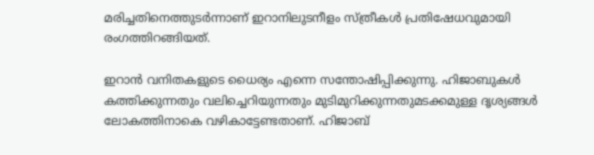മരിച്ചതിനെത്തുടര്‍ന്നാണ് ഇറാനിലുടനീളം സ്ത്രീകള്‍ പ്രതിഷേധവുമായി രംഗത്തിറങ്ങിയത്.

ഇറാന്‍ വനിതകളുടെ ധൈര്യം എന്നെ സന്തോഷിപ്പിക്കുന്നു. ഹിജാബുകള്‍ കത്തിക്കുന്നതും വലിച്ചെറിയുന്നതും മുടിമുറിക്കുന്നതുമടക്കമുള്ള ദൃശ്യങ്ങള്‍ ലോകത്തിനാകെ വഴികാട്ടേണ്ടതാണ്. ഹിജാബ്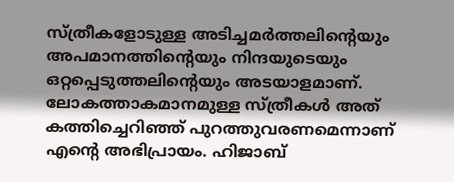സ്ത്രീകളോടുള്ള അടിച്ചമര്‍ത്തലിന്റെയും അപമാനത്തിന്റെയും നിന്ദയുടെയും ഒറ്റപ്പെടുത്തലിന്റെയും അടയാളമാണ്. ലോകത്താകമാനമുള്ള സ്ത്രീകള്‍ അത് കത്തിച്ചെറിഞ്ഞ് പുറത്തുവരണമെന്നാണ് എന്റെ അഭിപ്രായം. ഹിജാബ്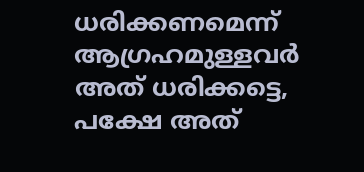ധരിക്കണമെന്ന് ആഗ്രഹമുള്ളവര്‍ അത് ധരിക്കട്ടെ, പക്ഷേ അത്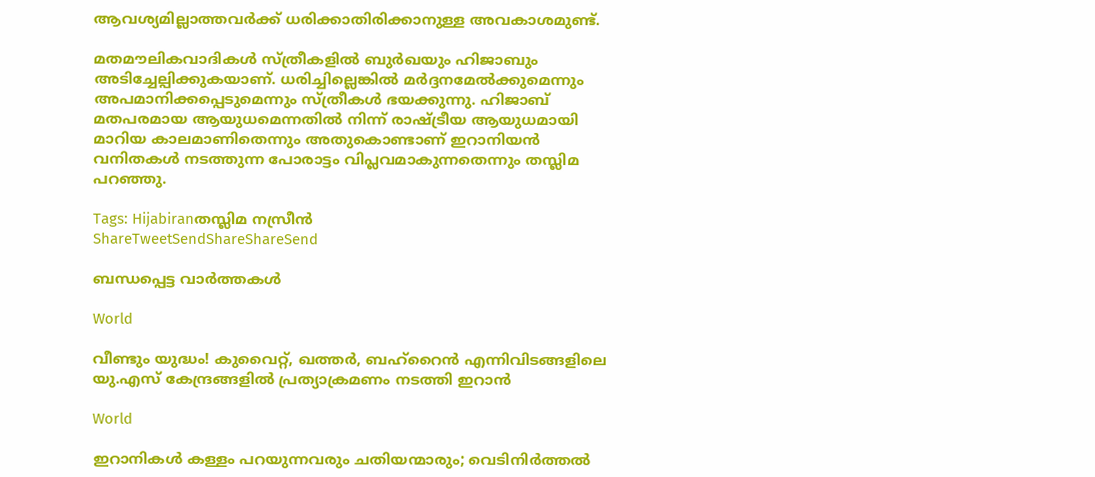ആവശ്യമില്ലാത്തവര്‍ക്ക് ധരിക്കാതിരിക്കാനുള്ള അവകാശമുണ്ട്.

മതമൗലികവാദികള്‍ സ്ത്രീകളില്‍ ബുര്‍ഖയും ഹിജാബും അടിച്ചേല്പിക്കുകയാണ്. ധരിച്ചില്ലെങ്കില്‍ മര്‍ദ്ദനമേല്‍ക്കുമെന്നും അപമാനിക്കപ്പെടുമെന്നും സ്ത്രീകള്‍ ഭയക്കുന്നു. ഹിജാബ് മതപരമായ ആയുധമെന്നതില്‍ നിന്ന് രാഷ്‌ട്രീയ ആയുധമായി മാറിയ കാലമാണിതെന്നും അതുകൊണ്ടാണ് ഇറാനിയന്‍ വനിതകള്‍ നടത്തുന്ന പോരാട്ടം വിപ്ലവമാകുന്നതെന്നും തസ്ലിമ പറഞ്ഞു.

Tags: Hijabiranതസ്ലിമ നസ്രീന്‍
ShareTweetSendShareShareSend

ബന്ധപ്പെട്ട വാര്‍ത്തകള്‍

World

വീണ്ടും യുദ്ധം! കുവൈറ്റ്, ഖത്തര്‍, ബഹ്റൈന്‍ എന്നിവിടങ്ങളിലെ യു.എസ് കേന്ദ്രങ്ങളില്‍ പ്രത്യാക്രമണം നടത്തി ഇറാന്‍

World

ഇറാനികൾ കള്ളം പറയുന്നവരും ചതിയന്മാരും; വെടിനിർത്തൽ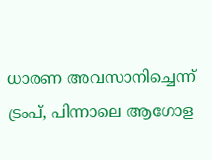ധാരണ അവസാനിച്ചെന്ന് ട്രംപ്, പിന്നാലെ ആഗോള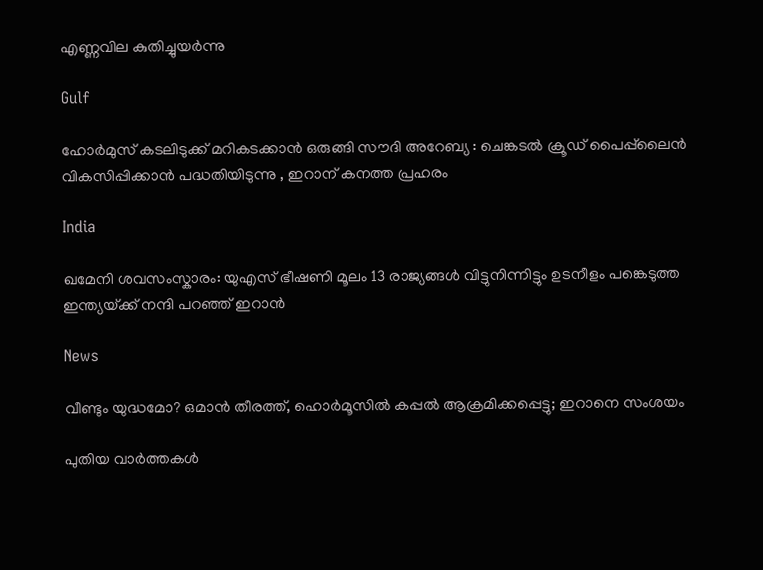എണ്ണവില കുതിച്ചുയർന്നു

Gulf

ഹോർമുസ് കടലിടുക്ക് മറികടക്കാൻ ഒരുങ്ങി സൗദി അറേബ്യ : ചെങ്കടൽ ക്രൂഡ് പൈപ്പ്‌ലൈൻ വികസിപ്പിക്കാൻ പദ്ധതിയിടുന്നു , ഇറാന് കനത്ത പ്രഹരം

India

ഖമേനി ശവസംസ്കാരം: യുഎസ് ഭീഷണി മൂലം 13 രാജ്യങ്ങൾ വിട്ടുനിന്നിട്ടും ഉടനീളം പങ്കെടുത്ത ഇന്ത്യയ്‌ക്ക് നന്ദി പറഞ്ഞ് ഇറാൻ

News

വീണ്ടും യുദ്ധമോ? ഒമാൻ തീരത്ത്, ഹൊർമൂസിൽ കപ്പൽ ആക്രമിക്കപ്പെട്ടു; ഇറാനെ സംശയം

പുതിയ വാര്‍ത്തകള്‍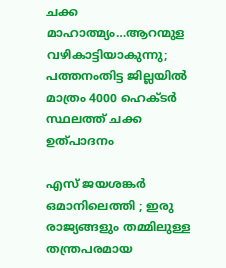ചക്ക മാഹാത്മ്യം…ആറന്മുള വഴികാട്ടിയാകുന്നു; പത്തനംതിട്ട ജില്ലയിൽ മാത്രം 4000 ഹെക്ടര്‍ സ്ഥലത്ത് ചക്ക ഉത്പാദനം

എസ് ജയശങ്കർ ഒമാനിലെത്തി ; ഇരു രാജ്യങ്ങളും തമ്മിലുള്ള തന്ത്രപരമായ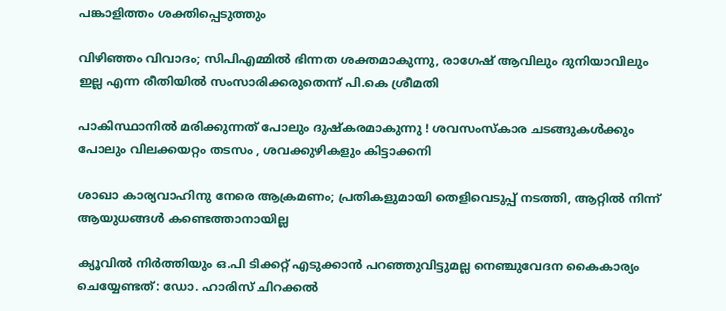പങ്കാളിത്തം ശക്തിപ്പെടുത്തും

വിഴിഞ്ഞം വിവാദം; സിപിഎമ്മിൽ ഭിന്നത ശക്തമാകുന്നു, രാഗേഷ് ആവിലും ദുനിയാവിലും ഇല്ല എന്ന രീതിയിൽ സംസാരിക്കരുതെന്ന് പി.കെ ശ്രീമതി

പാകിസ്ഥാനിൽ മരിക്കുന്നത് പോലും ദുഷ്കരമാകുന്നു ! ശവസംസ്കാര ചടങ്ങുകൾക്കും പോലും വിലക്കയറ്റം തടസം , ശവക്കുഴികളും കിട്ടാക്കനി

ശാഖാ കാര്യവാഹിനു നേരെ ആക്രമണം; പ്രതികളുമായി തെളിവെടുപ്പ് നടത്തി, ആറ്റില്‍ നിന്ന് ആയുധങ്ങള്‍ കണ്ടെത്താനായില്ല

ക്യൂവില്‍ നിര്‍ത്തിയും ഒ.പി ടിക്കറ്റ് എടുക്കാന്‍ പറഞ്ഞുവിട്ടുമല്ല നെഞ്ചുവേദന കൈകാര്യം ചെയ്യേണ്ടത്: ഡോ. ഹാരിസ് ചിറക്കൽ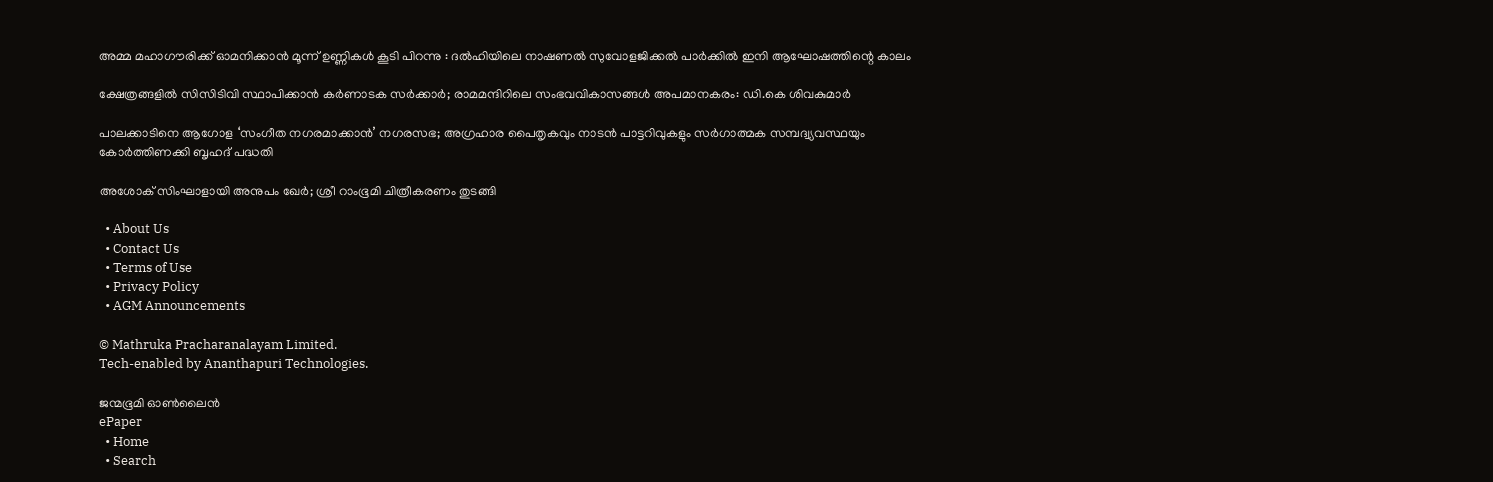അമ്മ മഹാഗൗരിക്ക് ഓമനിക്കാൻ മൂന്ന് ഉണ്ണികൾ കൂടി പിറന്നു : ദൽഹിയിലെ നാഷണൽ സുവോളജിക്കൽ പാർക്കിൽ ഇനി ആഘോഷത്തിന്റെ കാലം

ക്ഷേത്രങ്ങളിൽ സിസിടിവി സ്ഥാപിക്കാൻ കർണാടക സർക്കാർ; രാമമന്ദിറിലെ സംഭവവികാസങ്ങൾ അപമാനകരം: ഡി.കെ ശിവകുമാർ

പാലക്കാടിനെ ആഗോള ‘സംഗീത നഗരമാക്കാന്‍’ നഗരസഭ; അഗ്രഹാര പൈതൃകവും നാടന്‍ പാട്ടറിവുകളും സര്‍ഗാത്മക സമ്പദ്വ്യവസ്ഥയും കോര്‍ത്തിണക്കി ബൃഹദ് പദ്ധതി

അശോക് സിംഘാളായി അനുപം ഖേർ; ശ്രീ റാംഭൂമി ചിത്രീകരണം തുടങ്ങി

  • About Us
  • Contact Us
  • Terms of Use
  • Privacy Policy
  • AGM Announcements

© Mathruka Pracharanalayam Limited.
Tech-enabled by Ananthapuri Technologies.

ജന്മഭൂമി ഓണ്‍ലൈന്‍
ePaper
  • Home
  • Search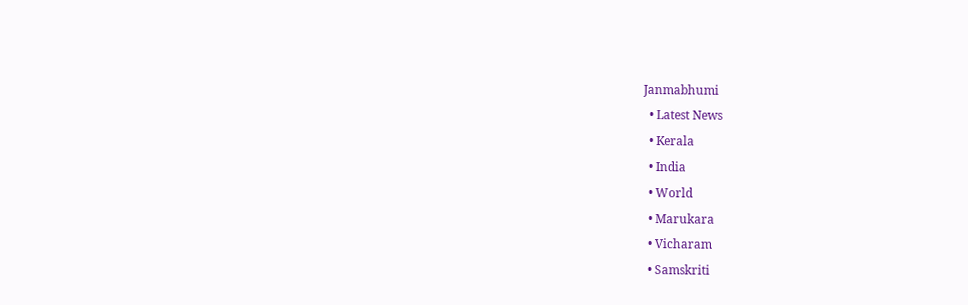Janmabhumi
  • Latest News
  • Kerala
  • India
  • World
  • Marukara
  • Vicharam
  • Samskriti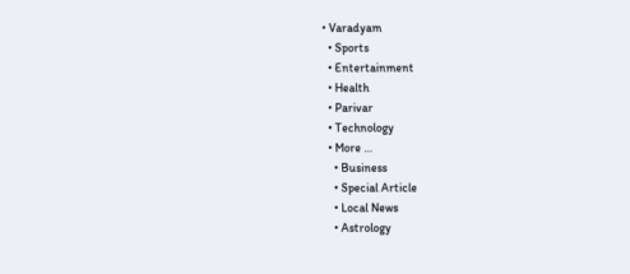• Varadyam
  • Sports
  • Entertainment
  • Health
  • Parivar
  • Technology
  • More …
    • Business
    • Special Article
    • Local News
    • Astrology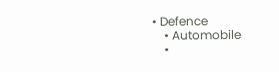• Defence
    • Automobile
    •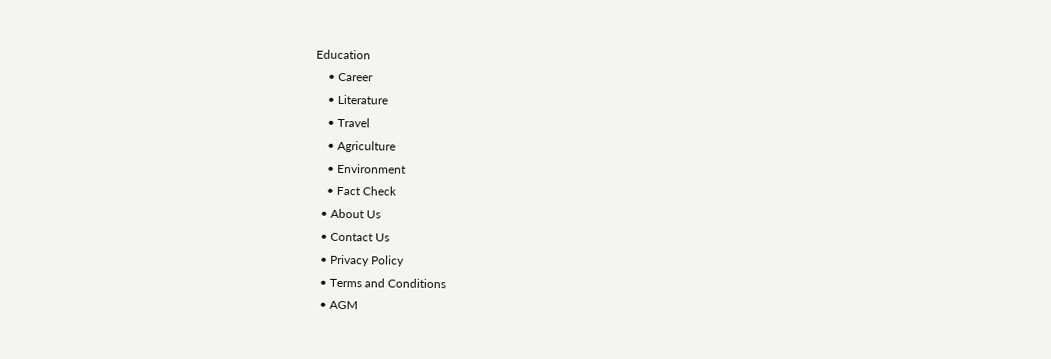Education
    • Career
    • Literature
    • Travel
    • Agriculture
    • Environment
    • Fact Check
  • About Us
  • Contact Us
  • Privacy Policy
  • Terms and Conditions
  • AGM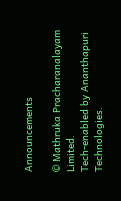Announcements

© Mathruka Pracharanalayam Limited.
Tech-enabled by Ananthapuri Technologies.